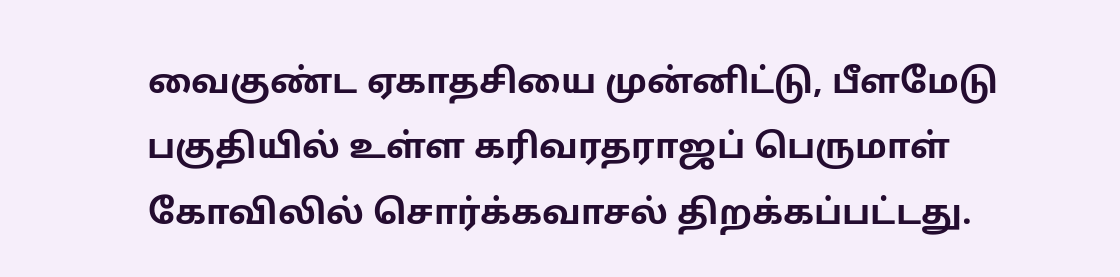வைகுண்ட ஏகாதசியை முன்னிட்டு, பீளமேடு பகுதியில் உள்ள கரிவரதராஜப் பெருமாள் கோவிலில் சொர்க்கவாசல் திறக்கப்பட்டது.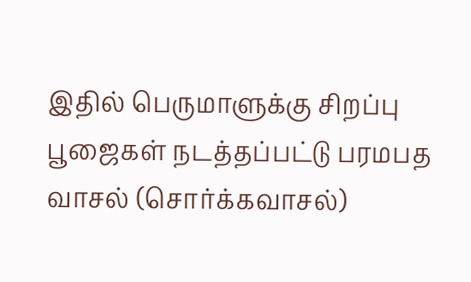இதில் பெருமாளுக்கு சிறப்பு பூஜைகள் நடத்தப்பட்டு பரமபத வாசல் (சொர்க்கவாசல்)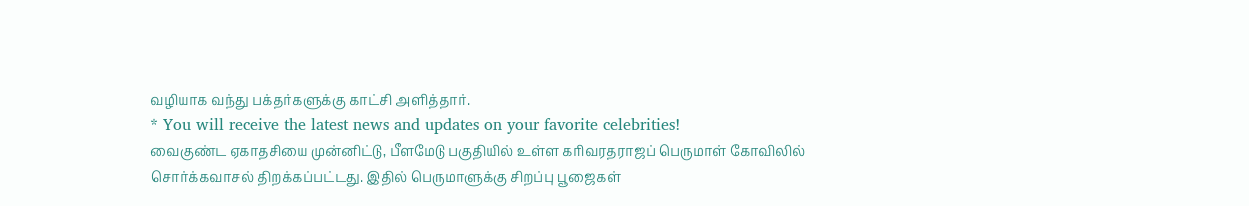வழியாக வந்து பக்தர்களுக்கு காட்சி அளித்தார்.
* You will receive the latest news and updates on your favorite celebrities!
வைகுண்ட ஏகாதசியை முன்னிட்டு, பீளமேடு பகுதியில் உள்ள கரிவரதராஜப் பெருமாள் கோவிலில் சொர்க்கவாசல் திறக்கப்பட்டது. இதில் பெருமாளுக்கு சிறப்பு பூஜைகள்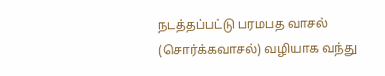நடத்தப்பட்டு பரமபத வாசல் (சொர்க்கவாசல்) வழியாக வந்து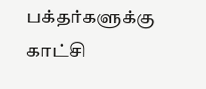பக்தர்களுக்கு காட்சி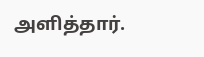அளித்தார்.